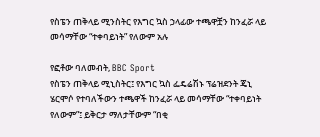የስፔን ጠቅላይ ሚንስትር የእግር ኳስ ኃላፊው ተጫዋቿን ከንፈሯ ላይ መሳማቸው “ተቀባይነት” የለውም አሉ

የፎቶው ባለመብት, BBC Sport
የስፔን ጠቅላይ ሚኒስትር፤ የእግር ኳስ ፌዴሬሽኑ ፕሬዝደንት ጄኒ ሄርሞሶ የተባለችውን ተጫዋች ከንፈሯ ላይ መሳማቸው “ተቀባይነት የለውም”፤ ይቅርታ ማለታቸውም “በቂ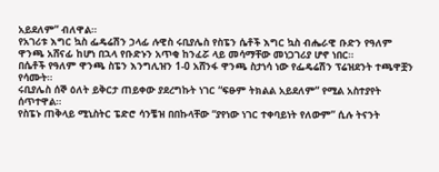አይደለም” ብለዋል።
የአገሪቱ እግር ኳስ ፌዴሬሽን ኃላፊ ሉዊስ ሩቢያሌስ የስፔን ሴቶች እግር ኳስ ብሔራዊ ቡድን የዓለም ዋንጫ አሸናፊ ከሆነ በኋላ የቡድኑን አጥቂ ከንፈሯ ላይ መሳማቸው መነጋገሪያ ሆኖ ነበር።
በሴቶች የዓለም ዋንጫ ስፔን እንግሊዝን 1-0 አሸንፋ ዋንጫ ስታነሳ ነው የፌዴሬሽን ፕሬዝደንት ተጫዋቿን የሳሙት።
ሩቢያሌስ ሰኞ ዕለት ይቅርታ ጠይቀው ያደረግኩት ነገር “ፍፁም ትክልል አይደለም” የሚል አስተያየት ሰጥተዋል።
የስፔኑ ጠቅላይ ሚኒስትር ፔድሮ ሳንቼዝ በበኩላቸው “ያየነው ነገር ተቀባይነት የለውም” ሲሉ ትናንት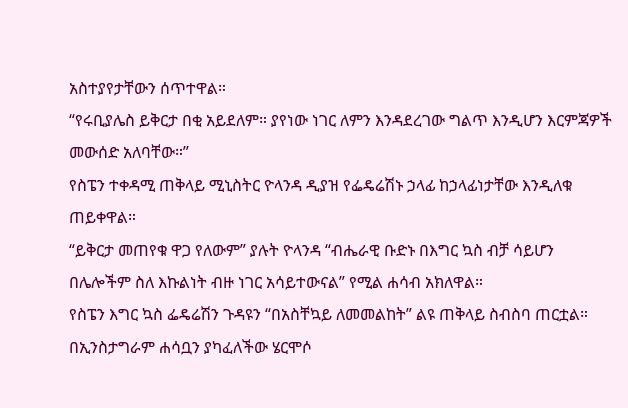አስተያየታቸውን ሰጥተዋል።
“የሩቢያሌስ ይቅርታ በቂ አይደለም። ያየነው ነገር ለምን እንዳደረገው ግልጥ እንዲሆን እርምጃዎች መውሰድ አለባቸው።”
የስፔን ተቀዳሚ ጠቅላይ ሚኒስትር ዮላንዳ ዲያዝ የፌዴሬሽኑ ኃላፊ ከኃላፊነታቸው እንዲለቁ ጠይቀዋል።
“ይቅርታ መጠየቁ ዋጋ የለውም” ያሉት ዮላንዳ “ብሔራዊ ቡድኑ በእግር ኳስ ብቻ ሳይሆን በሌሎችም ስለ እኩልነት ብዙ ነገር አሳይተውናል” የሚል ሐሳብ አክለዋል።
የስፔን እግር ኳስ ፌዴሬሽን ጉዳዩን “በአስቸኳይ ለመመልከት” ልዩ ጠቅላይ ስብስባ ጠርቷል።
በኢንስታግራም ሐሳቧን ያካፈለችው ሄርሞሶ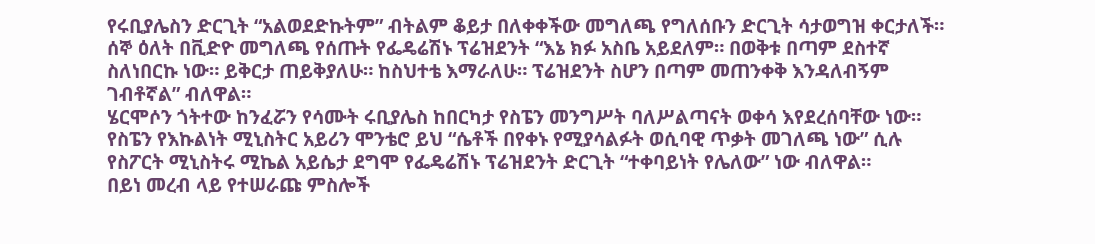የሩቢያሌስን ድርጊት “አልወደድኩትም” ብትልም ቆይታ በለቀቀችው መግለጫ የግለሰቡን ድርጊት ሳታወግዝ ቀርታለች።
ሰኞ ዕለት በቪድዮ መግለጫ የሰጡት የፌዴሬሽኑ ፕሬዝደንት “እኔ ክፉ አስቤ አይደለም። በወቅቱ በጣም ደስተኛ ስለነበርኩ ነው። ይቅርታ ጠይቅያለሁ። ከስህተቴ እማራለሁ። ፕሬዝደንት ስሆን በጣም መጠንቀቅ እንዳለብኝም ገብቶኛል” ብለዋል።
ሄርሞሶን ጎትተው ከንፈሯን የሳሙት ሩቢያሌስ ከበርካታ የስፔን መንግሥት ባለሥልጣናት ወቀሳ እየደረሰባቸው ነው።
የስፔን የእኩልነት ሚኒስትር አይሪን ሞንቴሮ ይህ “ሴቶች በየቀኑ የሚያሳልፉት ወሲባዊ ጥቃት መገለጫ ነው” ሲሉ የስፖርት ሚኒስትሩ ሚኬል አይሴታ ደግሞ የፌዴሬሽኑ ፕሬዝደንት ድርጊት “ተቀባይነት የሌለው” ነው ብለዋል።
በይነ መረብ ላይ የተሠራጩ ምስሎች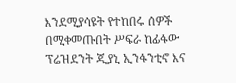እንደሚያሳዩት የተከበሩ ሰዎች በሚቀመጡበት ሥፍራ ከፊፋው ፕሬዝደንት ጂያኒ ኢንፋንቲኖ እና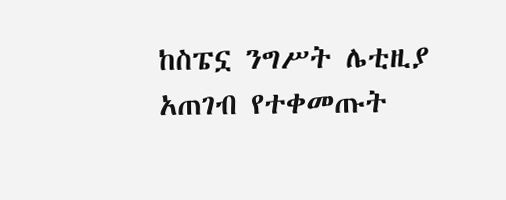ከስፔኗ ንግሥት ሌቲዚያ አጠገብ የተቀመጡት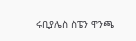ሩቢያሌስ ስፔን ዋንጫ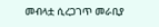መብላቷ ሲረጋገጥ መራቢያ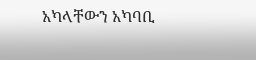አካላቸውን አካባቢ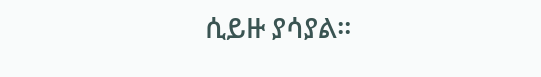ሲይዙ ያሳያል።